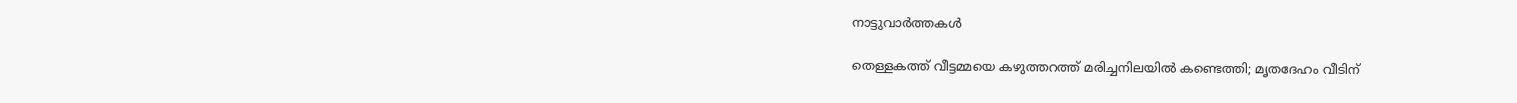നാട്ടുവാര്‍ത്തകള്‍

തെള്ളകത്ത് വീട്ടമ്മയെ കഴുത്തറത്ത് മരിച്ചനിലയില്‍ കണ്ടെത്തി; മൃതദേഹം വീടിന്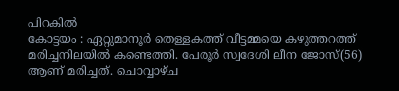പിറകില്‍
കോട്ടയം : ഏറ്റുമാനൂര്‍ തെള്ളകത്ത് വീട്ടമ്മയെ കഴുത്തറത്ത് മരിച്ചനിലയില്‍ കണ്ടെത്തി. പേരൂര്‍ സ്വദേശി ലീന ജോസ്(56) ആണ് മരിച്ചത്. ചൊവ്വാഴ്ച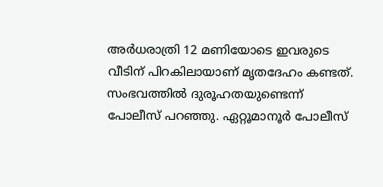അര്‍ധരാത്രി 12 മണിയോടെ ഇവരുടെ വീടിന് പിറകിലായാണ് മൃതദേഹം കണ്ടത്. സംഭവത്തില്‍ ദുരൂഹതയുണ്ടെന്ന് പോലീസ് പറഞ്ഞു. ഏറ്റൂമാനൂര്‍ പോലീസ്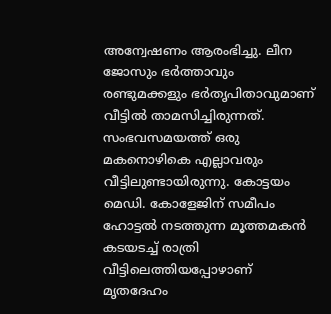അന്വേഷണം ആരംഭിച്ചു. ലീന ജോസും ഭര്‍ത്താവും രണ്ടുമക്കളും ഭര്‍തൃപിതാവുമാണ് വീട്ടില്‍ താമസിച്ചിരുന്നത്. സംഭവസമയത്ത് ഒരു മകനൊഴികെ എല്ലാവരും വീട്ടിലുണ്ടായിരുന്നു. കോട്ടയം മെഡി. കോളേജിന് സമീപം ഹോട്ടല്‍ നടത്തുന്ന മൂത്തമകന്‍ കടയടച്ച് രാത്രി വീട്ടിലെത്തിയപ്പോഴാണ് മൃതദേഹം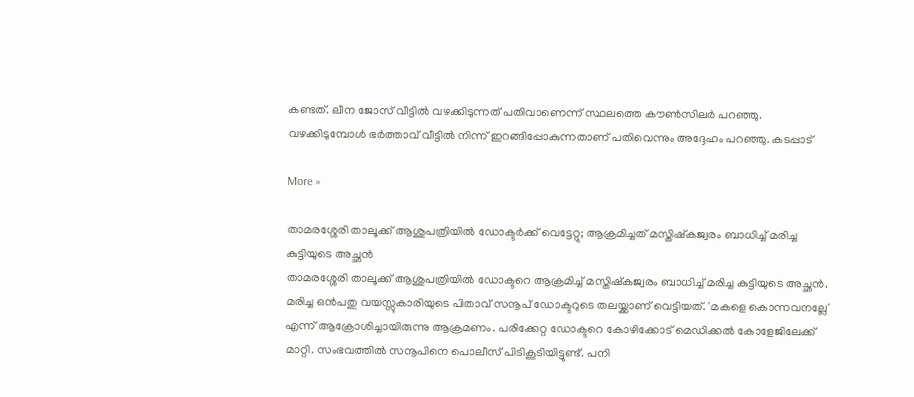കണ്ടത്. ലീന ജോസ് വീട്ടില്‍ വഴക്കിടുന്നത് പതിവാണെന്ന് സ്ഥലത്തെ കൗണ്‍സിലര്‍ പറഞ്ഞു. വഴക്കിടുമ്പോള്‍ ഭര്‍ത്താവ് വീട്ടില്‍ നിന്ന് ഇറങ്ങിപ്പോകുന്നതാണ് പതിവെന്നും അദ്ദേഹം പറഞ്ഞു. കടപ്പാട്

More »

താമരശ്ശേരി താലൂക്ക് ആശുപത്രിയില്‍ ഡോക്ടര്‍ക്ക് വെട്ടേറ്റു; ആക്രമിച്ചത് മസ്തിഷ്കജ്വരം ബാധിച്ച് മരിച്ച കുട്ടിയുടെ അച്ഛന്‍
താമരശ്ശേരി താലൂക്ക് ആശുപത്രിയില്‍ ഡോക്ടറെ ആക്രമിച്ച് മസ്തിഷ്കജ്വരം ബാധിച്ച് മരിച്ച കുട്ടിയുടെ അച്ഛന്‍. മരിച്ച ഒന്‍പതു വയസ്സുകാരിയുടെ പിതാവ് സനൂപ് ഡോക്ടറുടെ തലയ്ക്കാണ് വെട്ടിയത്. 'മകളെ കൊന്നവനല്ലേ' എന്ന് ആക്രോശിച്ചായിരുന്നു ആക്രമണം. പരിക്കേറ്റ ഡോക്ടറെ കോഴിക്കോട് മെഡിക്കല്‍ കോളേജിലേക്ക് മാറ്റി. സംഭവത്തില്‍ സനൂപിനെ പൊലീസ് പിടികൂടിയിട്ടുണ്ട്. പനി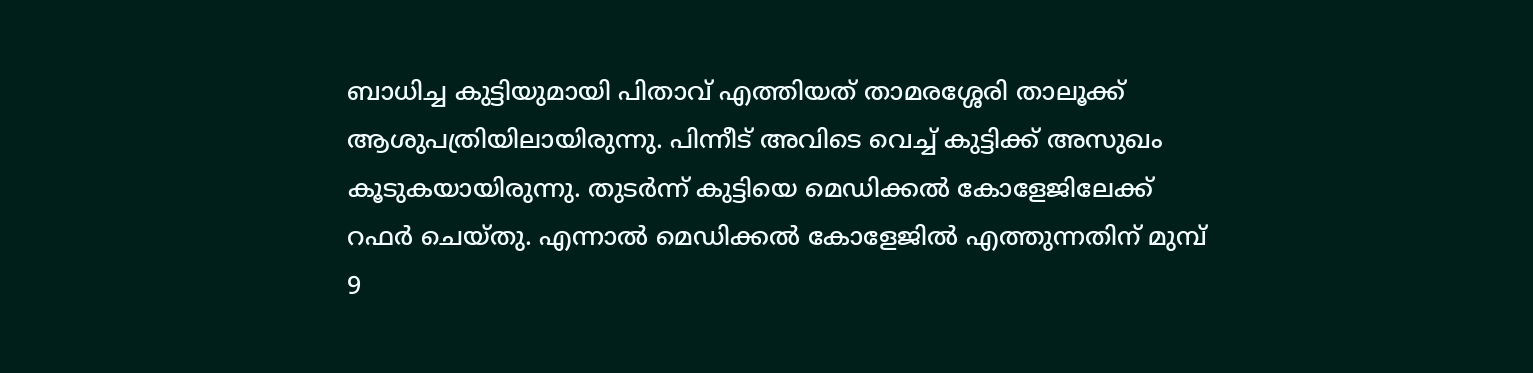ബാധിച്ച കുട്ടിയുമായി പിതാവ് എത്തിയത് താമരശ്ശേരി താലൂക്ക് ആശുപത്രിയിലായിരുന്നു. പിന്നീട് അവിടെ വെച്ച് കുട്ടിക്ക് അസുഖം കൂടുകയായിരുന്നു. തുടര്‍ന്ന് കുട്ടിയെ മെഡിക്കല്‍ കോളേജിലേക്ക് റഫര്‍ ചെയ്തു. എന്നാല്‍ മെഡിക്കല്‍ കോളേജില്‍ എത്തുന്നതിന് മുമ്പ് 9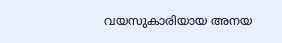വയസുകാരിയായ അനയ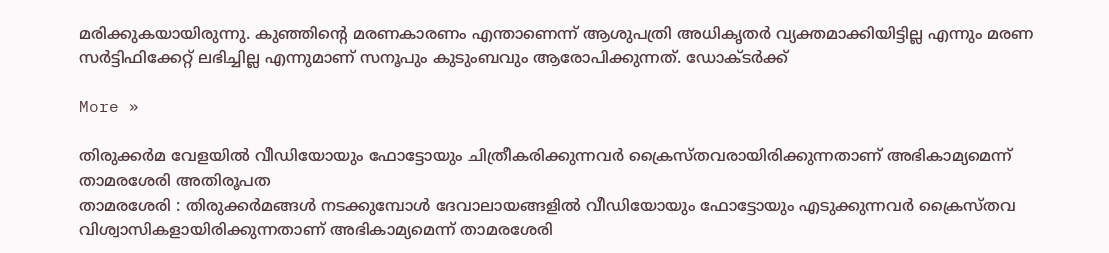മരിക്കുകയായിരുന്നു. കുഞ്ഞിന്റെ മരണകാരണം എന്താണെന്ന് ആശുപത്രി അധികൃതര്‍ വ്യക്തമാക്കിയിട്ടില്ല എന്നും മരണ സര്‍ട്ടിഫിക്കേറ്റ് ലഭിച്ചില്ല എന്നുമാണ് സനൂപും കുടുംബവും ആരോപിക്കുന്നത്. ഡോക്ടര്‍ക്ക്

More »

തിരുക്കര്‍മ വേളയില്‍ വീഡിയോയും ഫോട്ടോയും ചിത്രീകരിക്കുന്നവര്‍ ക്രൈസ്തവരായിരിക്കുന്നതാണ് അഭികാമ്യമെന്ന് താമരശേരി അതിരൂപത
താമരശേരി : തിരുക്കര്‍മങ്ങള്‍ നടക്കുമ്പോള്‍ ദേവാലായങ്ങളില്‍ വീഡിയോയും ഫോട്ടോയും എടുക്കുന്നവര്‍ ക്രൈസ്തവ വിശ്വാസികളായിരിക്കുന്നതാണ് അഭികാമ്യമെന്ന് താമരശേരി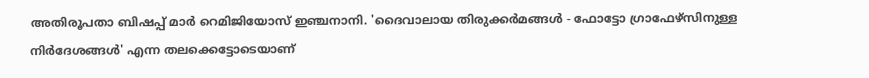അതിരൂപതാ ബിഷപ്പ് മാര്‍ റെമിജിയോസ് ഇഞ്ചനാനി. 'ദൈവാലായ തിരുക്കര്‍മങ്ങള്‍ - ഫോട്ടോ ഗ്രാഫേഴ്സിനുള്ള നിര്‍ദേശങ്ങള്‍' എന്ന തലക്കെട്ടോടെയാണ്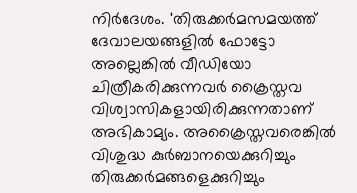നിര്‍ദേശം. 'തിരുക്കര്‍മസമയത്ത് ദേവാലയങ്ങളില്‍ ഫോട്ടോ അല്ലെങ്കില്‍ വീഡിയോ ചിത്രീകരിക്കുന്നവര്‍ ക്രൈസ്തവ വിശ്വാസികളായിരിക്കുന്നതാണ് അഭികാമ്യം. അക്രൈസ്തവരെങ്കില്‍ വിശുദ്ധ കുര്‍ബാനയെക്കുറിച്ചും തിരുക്കര്‍മങ്ങളെക്കുറിച്ചും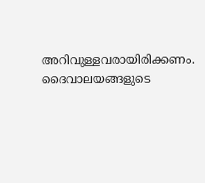അറിവുള്ളവരായിരിക്കണം. ദൈവാലയങ്ങളുടെ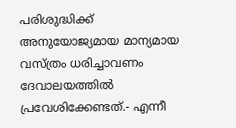പരിശുദ്ധിക്ക് അനുയോജ്യമായ മാന്യമായ വസ്ത്രം ധരിച്ചാവണം ദേവാലയത്തില്‍ പ്രവേശിക്കേണ്ടത്.- എന്നീ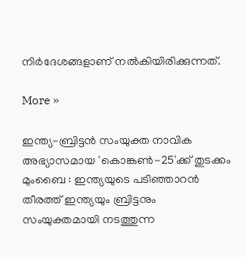നിര്‍ദേശങ്ങളാണ് നല്‍കിയിരിക്കുന്നത്.

More »

ഇന്ത്യ-ബ്രിട്ടന്‍ സംയുക്ത നാവിക അഭ്യാസമായ 'കൊങ്കണ്‍-25'ക്ക് തുടക്കം
മുംബൈ : ഇന്ത്യയുടെ പടിഞ്ഞാറന്‍ തീരത്ത് ഇന്ത്യയും ബ്രിട്ടനും സംയുക്തമായി നടത്തുന്ന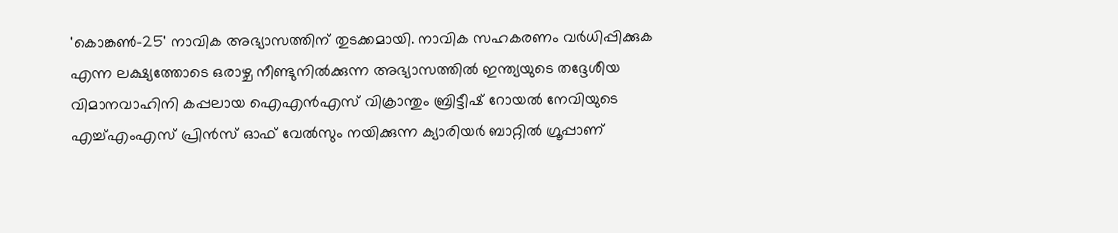'കൊങ്കണ്‍-25' നാവിക അഭ്യാസത്തിന് തുടക്കമായി. നാവിക സഹകരണം വര്‍ധിപ്പിക്കുക എന്ന ലക്ഷ്യത്തോടെ ഒരാഴ്ച നീണ്ടുനില്‍ക്കുന്ന അഭ്യാസത്തില്‍ ഇന്ത്യയുടെ തദ്ദേശീയ വിമാനവാഹിനി കപ്പലായ ഐഎന്‍എസ് വിക്രാന്തും ബ്രിട്ടീഷ് റോയല്‍ നേവിയുടെ എച്ച്എംഎസ് പ്രിന്‍സ് ഓഫ് വേല്‍സും നയിക്കുന്ന ക്യാരിയര്‍ ബാറ്റില്‍ ഗ്രൂപ്പാണ്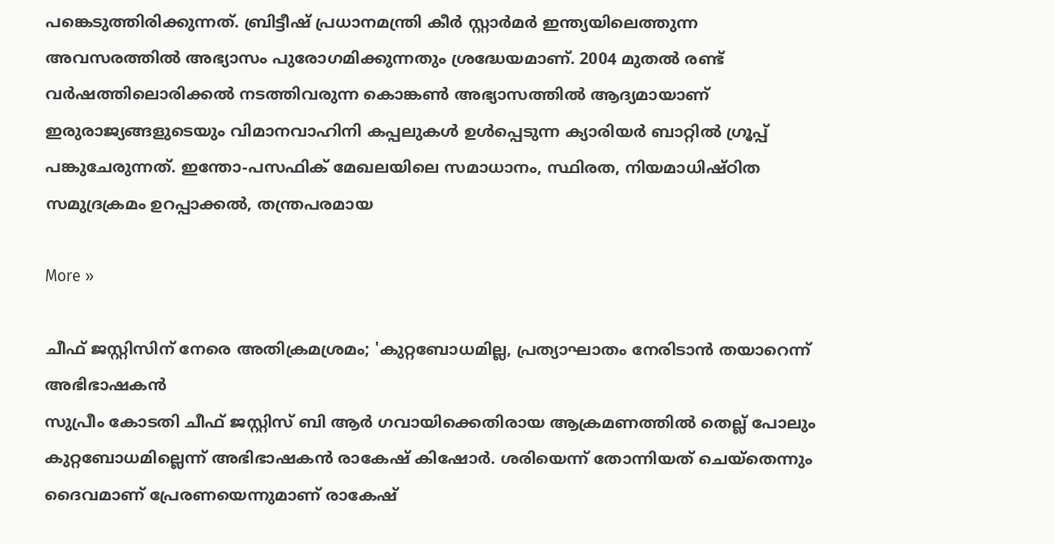പങ്കെടുത്തിരിക്കുന്നത്. ബ്രിട്ടീഷ് പ്രധാനമന്ത്രി കീര്‍ സ്റ്റാര്‍മര്‍ ഇന്ത്യയിലെത്തുന്ന അവസരത്തില്‍ അഭ്യാസം പുരോഗമിക്കുന്നതും ശ്രദ്ധേയമാണ്. 2004 മുതല്‍ രണ്ട് വര്‍ഷത്തിലൊരിക്കല്‍ നടത്തിവരുന്ന കൊങ്കണ്‍ അഭ്യാസത്തില്‍ ആദ്യമായാണ് ഇരുരാജ്യങ്ങളുടെയും വിമാനവാഹിനി കപ്പലുകള്‍ ഉള്‍പ്പെടുന്ന ക്യാരിയര്‍ ബാറ്റില്‍ ഗ്രൂപ്പ് പങ്കുചേരുന്നത്. ഇന്തോ-പസഫിക് മേഖലയിലെ സമാധാനം, സ്ഥിരത, നിയമാധിഷ്ഠിത സമുദ്രക്രമം ഉറപ്പാക്കല്‍, തന്ത്രപരമായ

More »

ചീഫ് ജസ്റ്റിസിന് നേരെ അതിക്രമശ്രമം; 'കുറ്റബോധമില്ല, പ്രത്യാഘാതം നേരിടാന്‍ തയാറെന്ന് അഭിഭാഷകന്‍
സുപ്രീം കോടതി ചീഫ് ജസ്റ്റിസ് ബി ആര്‍ ഗവായിക്കെതിരായ ആക്രമണത്തില്‍ തെല്ല് പോലും കുറ്റബോധമില്ലെന്ന് അഭിഭാഷകന്‍ രാകേഷ് കിഷോര്‍. ശരിയെന്ന് തോന്നിയത് ചെയ്‌തെന്നും ദൈവമാണ് പ്രേരണയെന്നുമാണ് രാകേഷ്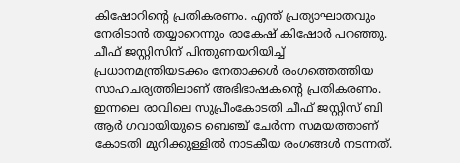കിഷോറിന്റെ പ്രതികരണം. എന്ത് പ്രത്യാഘാതവും നേരിടാന്‍ തയ്യാറെന്നും രാകേഷ് കിഷോര്‍ പറഞ്ഞു. ചീഫ് ജസ്റ്റിസിന് പിന്തുണയറിയിച്ച് പ്രധാനമന്ത്രിയടക്കം നേതാക്കള്‍ രംഗത്തെത്തിയ സാഹചര്യത്തിലാണ് അഭിഭാഷകന്റെ പ്രതികരണം. ഇന്നലെ രാവിലെ സുപ്രീംകോടതി ചീഫ് ജസ്റ്റിസ് ബി ആര്‍ ഗവായിയുടെ ബെഞ്ച് ചേര്‍ന്ന സമയത്താണ് കോടതി മുറിക്കുള്ളില്‍ നാടകീയ രംഗങ്ങള്‍ നടന്നത്.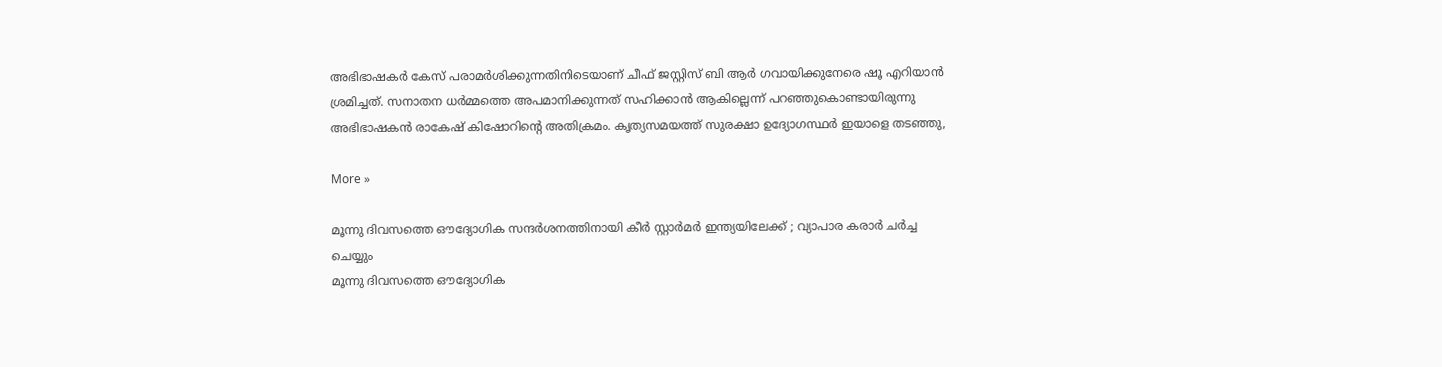അഭിഭാഷകര്‍ കേസ് പരാമര്‍ശിക്കുന്നതിനിടെയാണ് ചീഫ് ജസ്റ്റിസ് ബി ആര്‍ ഗവായിക്കുനേരെ ഷൂ എറിയാന്‍ ശ്രമിച്ചത്. സനാതന ധര്‍മ്മത്തെ അപമാനിക്കുന്നത് സഹിക്കാന്‍ ആകില്ലെന്ന് പറഞ്ഞുകൊണ്ടായിരുന്നു അഭിഭാഷകന്‍ രാകേഷ് കിഷോറിന്റെ അതിക്രമം. കൃത്യസമയത്ത് സുരക്ഷാ ഉദ്യോഗസ്ഥര്‍ ഇയാളെ തടഞ്ഞു,

More »

മൂന്നു ദിവസത്തെ ഔദ്യോഗിക സന്ദര്‍ശനത്തിനായി കീര്‍ സ്റ്റാര്‍മര്‍ ഇന്ത്യയിലേക്ക് ; വ്യാപാര കരാര്‍ ചര്‍ച്ച ചെയ്യും
മൂന്നു ദിവസത്തെ ഔദ്യോഗിക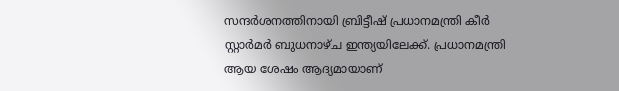സന്ദര്‍ശനത്തിനായി ബ്രിട്ടീഷ് പ്രധാനമന്ത്രി കീര്‍ സ്റ്റാര്‍മര്‍ ബുധനാഴ്ച ഇന്ത്യയിലേക്ക്. പ്രധാനമന്ത്രി ആയ ശേഷം ആദ്യമായാണ്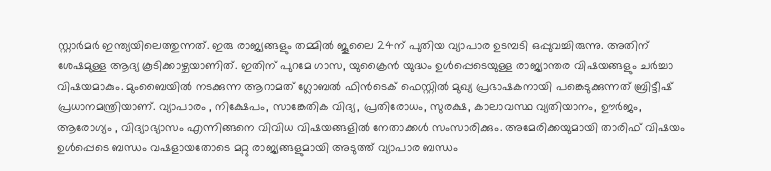സ്റ്റാര്‍മര്‍ ഇന്ത്യയിലെത്തുന്നത്. ഇരു രാജ്യങ്ങളും തമ്മില്‍ ജൂലൈ 24ന് പുതിയ വ്യാപാര ഉടമ്പടി ഒപ്പുവച്ചിരുന്നു. അതിന് ശേഷമുള്ള ആദ്യ കൂടിക്കാഴ്ചയാണിത്. ഇതിന് പുറമേ ഗാസ, യുക്രൈന്‍ യുദ്ധം ഉള്‍പ്പെടെയുള്ള രാജ്യാന്തര വിഷയങ്ങളും ചര്‍ച്ചാ വിഷയമാകും. മുംബൈയില്‍ നടക്കുന്ന ആറാമത് ഗ്ലോബല്‍ ഫിന്‍ടെക് ഫെസ്റ്റില്‍ മുഖ്യ പ്രഭാഷകനായി പങ്കെടുക്കുന്നത് ബ്രിട്ടീഷ് പ്രധാനമന്ത്രിയാണ്. വ്യാപാരം , നിക്ഷേപം, സാങ്കേതിക വിദ്യ, പ്രതിരോധം, സുരക്ഷ, കാലാവസ്ഥ വ്യതിയാനം, ഊര്‍ജം, ആരോഗ്യം , വിദ്യാഭ്യാസം എന്നിങ്ങനെ വിവിധ വിഷയങ്ങളില്‍ നേതാക്കള്‍ സംസാരിക്കും. അമേരിക്കയുമായി താരിഫ് വിഷയം ഉള്‍പ്പെടെ ബന്ധം വഷളായതോടെ മറ്റു രാജ്യങ്ങളുമായി അടുത്ത് വ്യാപാര ബന്ധം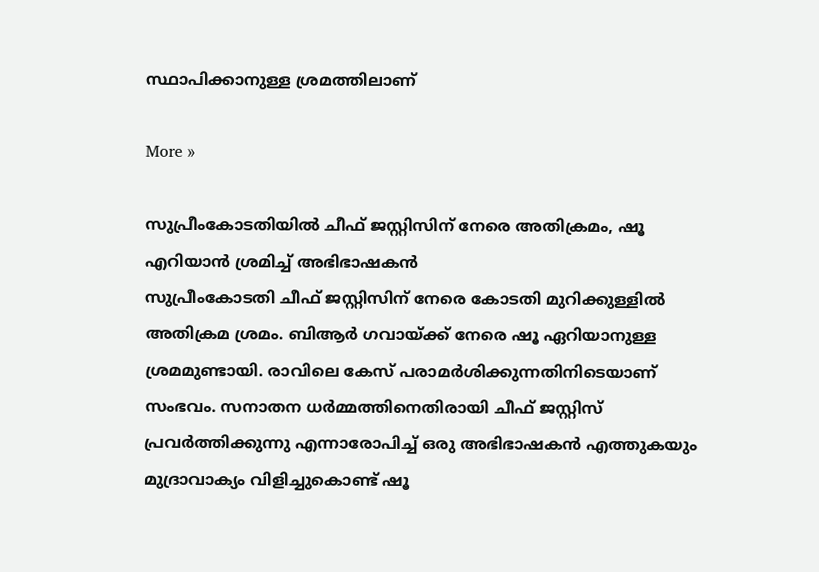സ്ഥാപിക്കാനുള്ള ശ്രമത്തിലാണ്

More »

സുപ്രീംകോടതിയില്‍ ചീഫ് ജസ്റ്റിസിന് നേരെ അതിക്രമം, ഷൂ എറിയാന്‍ ശ്രമിച്ച് അഭിഭാഷകന്‍
സുപ്രീംകോടതി ചീഫ് ജസ്റ്റിസിന് നേരെ കോടതി മുറിക്കുള്ളില്‍ അതിക്രമ ശ്രമം. ബിആര്‍ ഗവായ്ക്ക് നേരെ ഷൂ ഏറിയാനുള്ള ശ്രമമുണ്ടായി. രാവിലെ കേസ് പരാമര്‍ശിക്കുന്നതിനിടെയാണ് സംഭവം. സനാതന ധര്‍മ്മത്തിനെതിരായി ചീഫ് ജസ്റ്റിസ് പ്രവര്‍ത്തിക്കുന്നു എന്നാരോപിച്ച് ഒരു അഭിഭാഷകന്‍ എത്തുകയും മുദ്രാവാക്യം വിളിച്ചുകൊണ്ട് ഷൂ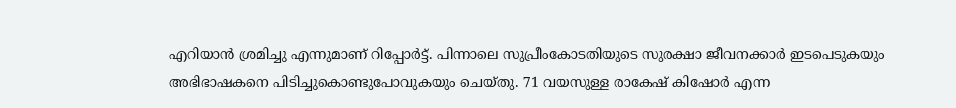എറിയാന്‍ ശ്രമിച്ചു എന്നുമാണ് റിപ്പോര്‍ട്ട്. പിന്നാലെ സുപ്രീംകോടതിയുടെ സുരക്ഷാ ജീവനക്കാര്‍ ഇടപെടുകയും അഭിഭാഷകനെ പിടിച്ചുകൊണ്ടുപോവുകയും ചെയ്തു. 71 വയസുള്ള രാകേഷ് കിഷോര്‍ എന്ന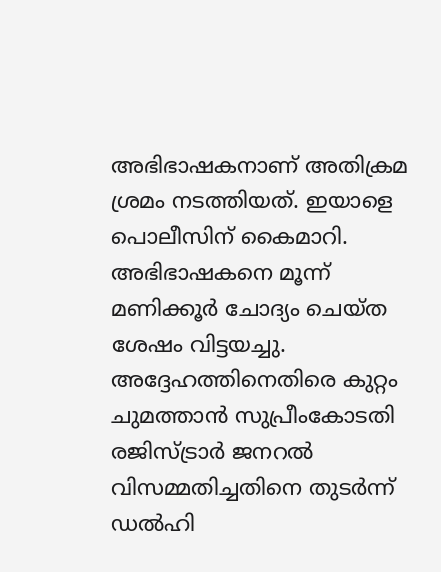അഭിഭാഷകനാണ് അതിക്രമ ശ്രമം നടത്തിയത്. ഇയാളെ പൊലീസിന് കൈമാറി. അഭിഭാഷകനെ മൂന്ന് മണിക്കൂര്‍ ചോദ്യം ചെയ്ത ശേഷം വിട്ടയച്ചു. അദ്ദേഹത്തിനെതിരെ കുറ്റം ചുമത്താന്‍ സുപ്രീംകോടതി രജിസ്ട്രാര്‍ ജനറല്‍ വിസമ്മതിച്ചതിനെ തുടര്‍ന്ന് ഡല്‍ഹി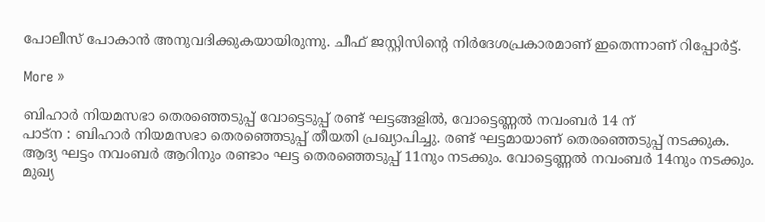പോലീസ് പോകാന്‍ അനുവദിക്കുകയായിരുന്നു. ചീഫ് ജസ്റ്റിസിന്റെ നിര്‍ദേശപ്രകാരമാണ് ഇതെന്നാണ് റിപ്പോര്‍ട്ട്.

More »

ബിഹാര്‍ നിയമസഭാ തെരഞ്ഞെടുപ്പ് വോട്ടെടുപ്പ് രണ്ട് ഘട്ടങ്ങളില്‍, വോട്ടെണ്ണല്‍ നവംബര്‍ 14 ന്
പാട്‌ന : ബിഹാര്‍ നിയമസഭാ തെരഞ്ഞെടുപ്പ് തീയതി പ്രഖ്യാപിച്ചു. രണ്ട് ഘട്ടമായാണ് തെരഞ്ഞെടുപ്പ് നടക്കുക. ആദ്യ ഘട്ടം നവംബര്‍ ആറിനും രണ്ടാം ഘട്ട തെരഞ്ഞെടുപ്പ് 11നും നടക്കും. വോട്ടെണ്ണല്‍ നവംബര്‍ 14നും നടക്കും. മുഖ്യ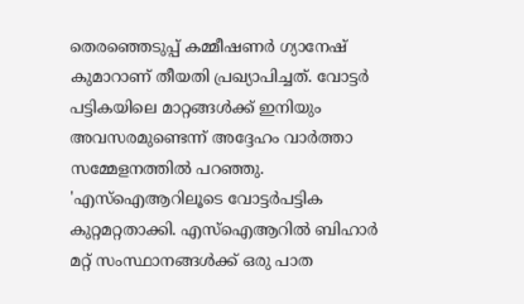തെരഞ്ഞെടുപ്പ് കമ്മീഷണര്‍ ഗ്യാനേഷ് കുമാറാണ് തീയതി പ്രഖ്യാപിച്ചത്. വോട്ടര്‍ പട്ടികയിലെ മാറ്റങ്ങള്‍ക്ക് ഇനിയും അവസരമുണ്ടെന്ന് അദ്ദേഹം വാര്‍ത്താ സമ്മേളനത്തില്‍ പറഞ്ഞു. 'എസ്ഐആറിലൂടെ വോട്ടര്‍പട്ടിക കുറ്റമറ്റതാക്കി. എസ്‌ഐആറില്‍ ബിഹാര്‍ മറ്റ് സംസ്ഥാനങ്ങള്‍ക്ക് ഒരു പാത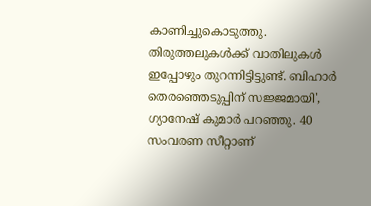കാണിച്ചുകൊടുത്തു. തിരുത്തലുകള്‍ക്ക് വാതിലുകള്‍ ഇപ്പോഴും തുറന്നിട്ടിട്ടുണ്ട്. ബിഹാര്‍ തെരഞ്ഞെടുപ്പിന് സജ്ജമായി', ഗ്യാനേഷ് കുമാര്‍ പറഞ്ഞു. 40 സംവരണ സീറ്റാണ്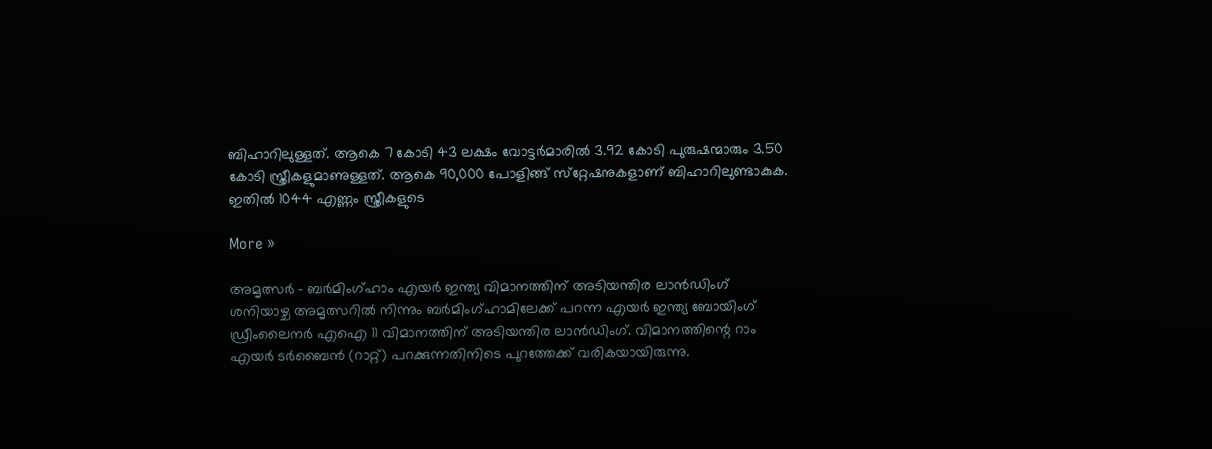ബിഹാറിലുള്ളത്. ആകെ 7 കോടി 43 ലക്ഷം വോട്ടര്‍മാരില്‍ 3.92 കോടി പുരുഷന്മാരും 3.50 കോടി സ്ത്രീകളുമാണുള്ളത്. ആകെ 90,000 പോളിങ്ങ് സ്‌റ്റേഷനുകളാണ് ബിഹാറിലുണ്ടാകുക. ഇതില്‍ 1044 എണ്ണം സ്ത്രീകളുടെ

More »

അമൃത്സര്‍ - ബര്‍മിംഗ്ഹാം എയര്‍ ഇന്ത്യ വിമാനത്തിന് അടിയന്തിര ലാന്‍ഡിംഗ്
ശനിയാഴ്ച അമൃത്സറില്‍ നിന്നും ബര്‍മിംഗ്ഹാമിലേക്ക് പറന്ന എയര്‍ ഇന്ത്യ ബോയിംഗ് ഡ്രീംലൈനര്‍ എഐ 11 വിമാനത്തിന് അടിയന്തിര ലാന്‍ഡിംഗ്. വിമാനത്തിന്റെ റാം എയര്‍ ടര്‍ബൈന്‍ (റാറ്റ്) പറക്കുന്നതിനിടെ പുറത്തേക്ക് വരികയായിരുന്നു.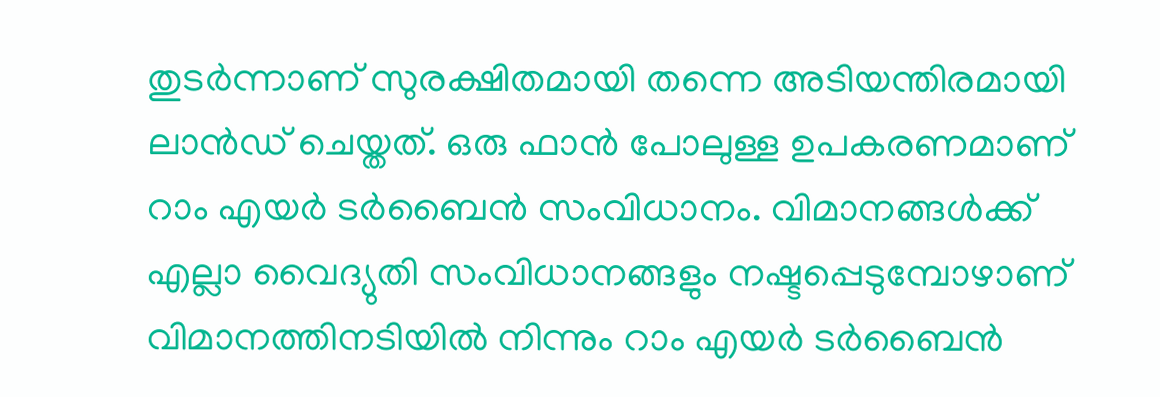തുടര്‍ന്നാണ് സുരക്ഷിതമായി തന്നെ അടിയന്തിരമായി ലാന്‍ഡ് ചെയ്തത്. ഒരു ഫാന്‍ പോലുള്ള ഉപകരണമാണ് റാം എയര്‍ ടര്‍ബൈന്‍ സംവിധാനം. വിമാനങ്ങള്‍ക്ക് എല്ലാ വൈദ്യുതി സംവിധാനങ്ങളും നഷ്ടപ്പെടുമ്പോഴാണ് വിമാനത്തിനടിയില്‍ നിന്നും റാം എയര്‍ ടര്‍ബൈന്‍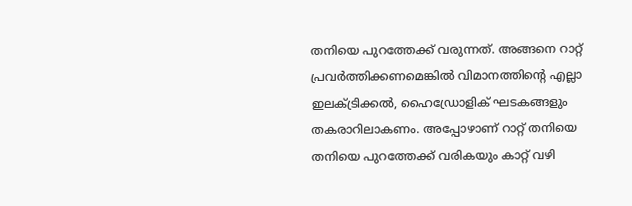തനിയെ പുറത്തേക്ക് വരുന്നത്. അങ്ങനെ റാറ്റ് പ്രവര്‍ത്തിക്കണമെങ്കില്‍ വിമാനത്തിന്റെ എല്ലാ ഇലക്ട്രിക്കല്‍, ഹൈഡ്രോളിക് ഘടകങ്ങളും തകരാറിലാകണം. അപ്പോഴാണ് റാറ്റ് തനിയെ തനിയെ പുറത്തേക്ക് വരികയും കാറ്റ് വഴി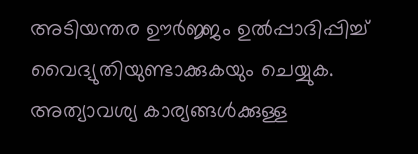അടിയന്തര ഊര്‍ജ്ജം ഉല്‍പ്പാദിപ്പിച്ച് വൈദ്യുതിയുണ്ടാക്കുകയും ചെയ്യുക. അത്യാവശ്യ കാര്യങ്ങള്‍ക്കുള്ള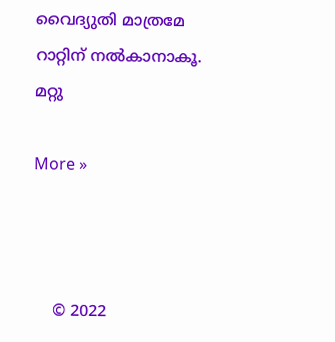വൈദ്യുതി മാത്രമേ റാറ്റിന് നല്‍കാനാകൂ. മറ്റു

More »



    © 2022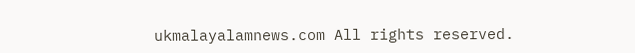ukmalayalamnews.com All rights reserved.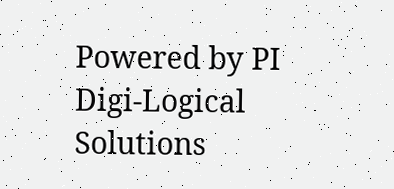Powered by PI Digi-Logical Solutions